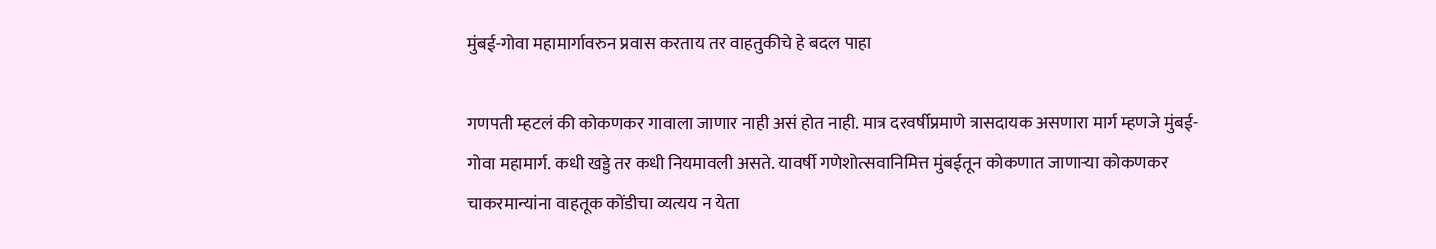मुंबई-गोवा महामार्गावरुन प्रवास करताय तर वाहतुकीचे हे बदल पाहा

गणपती म्हटलं की कोकणकर गावाला जाणार नाही असं होत नाही. मात्र दरवर्षीप्रमाणे त्रासदायक असणारा मार्ग म्हणजे मुंबई-गोवा महामार्ग. कधी खड्डे तर कधी नियमावली असते. यावर्षी गणेशोत्सवानिमित्त मुंबईतून कोकणात जाणाऱ्या कोकणकर चाकरमान्यांना वाहतूक कोंडीचा व्यत्यय न येता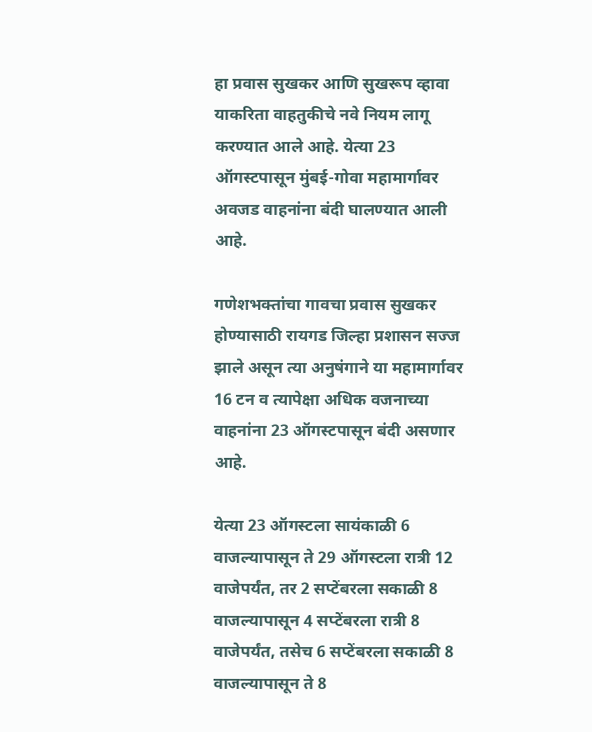हा प्रवास सुखकर आणि सुखरूप व्हावा याकरिता वाहतुकीचे नवे नियम लागू करण्यात आले आहे. येत्या 23 ऑगस्टपासून मुंबई-गोवा महामार्गावर अवजड वाहनांना बंदी घालण्यात आली आहे.

गणेशभक्तांचा गावचा प्रवास सुखकर होण्यासाठी रायगड जिल्हा प्रशासन सज्ज झाले असून त्या अनुषंगाने या महामार्गावर 16 टन व त्यापेक्षा अधिक वजनाच्या वाहनांना 23 ऑगस्टपासून बंदी असणार आहे.

येत्या 23 ऑगस्टला सायंकाळी 6 वाजल्यापासून ते 29 ऑगस्टला रात्री 12 वाजेपर्यंत, तर 2 सप्टेंबरला सकाळी 8 वाजल्यापासून 4 सप्टेंबरला रात्री 8 वाजेपर्यंत, तसेच 6 सप्टेंबरला सकाळी 8 वाजल्यापासून ते 8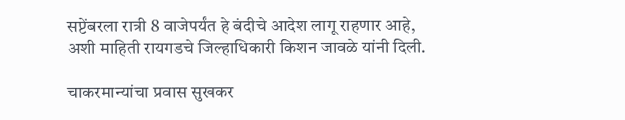सप्टेंबरला रात्री 8 वाजेपर्यंत हे बंदीचे आदेश लागू राहणार आहे, अशी माहिती रायगडचे जिल्हाधिकारी किशन जावळे यांनी दिली.

चाकरमान्यांचा प्रवास सुखकर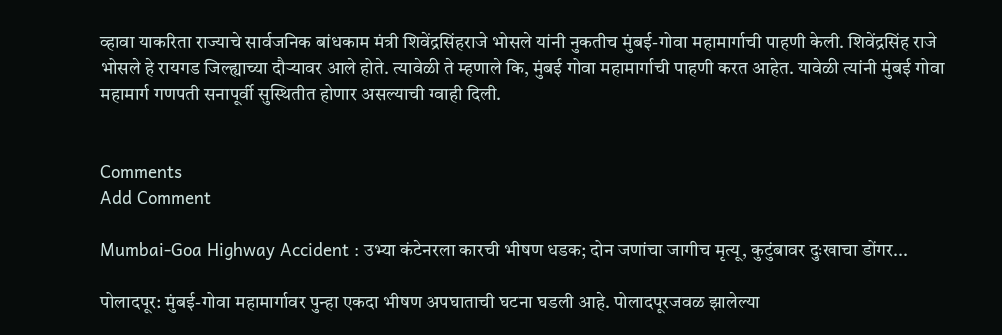व्हावा याकरिता राज्याचे सार्वजनिक बांधकाम मंत्री शिवेंद्रसिंहराजे भोसले यांनी नुकतीच मुंबई-गोवा महामार्गाची पाहणी केली. शिवेंद्रसिंह राजे भोसले हे रायगड जिल्ह्याच्या दौऱ्यावर आले होते. त्यावेळी ते म्हणाले कि, मुंबई गोवा महामार्गाची पाहणी करत आहेत. यावेळी त्यांनी मुंबई गोवा महामार्ग गणपती सनापूर्वी सुस्थितीत होणार असल्याची ग्वाही दिली.


Comments
Add Comment

Mumbai-Goa Highway Accident : उभ्या कंटेनरला कारची भीषण धडक; दोन जणांचा जागीच मृत्यू, कुटुंबावर दुःखाचा डोंगर...

पोलादपूर: मुंबई-गोवा महामार्गावर पुन्हा एकदा भीषण अपघाताची घटना घडली आहे. पोलादपूरजवळ झालेल्या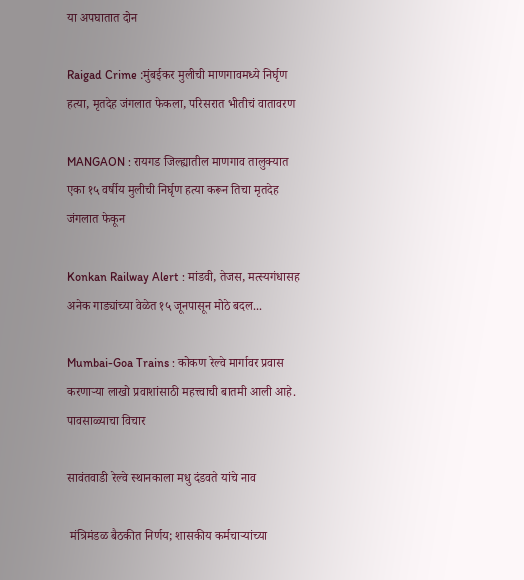या अपघातात दोन

Raigad Crime :मुंबईकर मुलीची माणगावमध्ये निर्घृण हत्या, मृतदेह जंगलात फेकला, परिसरात भीतीचं वातावरण

MANGAON : रायगड जिल्ह्यातील माणगाव तालुक्यात एका १५ वर्षीय मुलीची निर्घृण हत्या करून तिचा मृतदेह जंगलात फेकून

Konkan Railway Alert : मांडवी, तेजस, मत्स्यगंधासह अनेक गाड्यांच्या वेळेत १५ जूनपासून मोठे बदल...

Mumbai-Goa Trains : कोकण रेल्वे मार्गावर प्रवास करणाऱ्या लाखो प्रवाशांसाठी महत्त्वाची बातमी आली आहे. पावसाळ्याचा विचार

सावंतवाडी रेल्वे स्थानकाला मधु दंडवते यांचे नाव

 मंत्रिमंडळ बैठकीत निर्णय; शासकीय कर्मचाऱ्यांच्या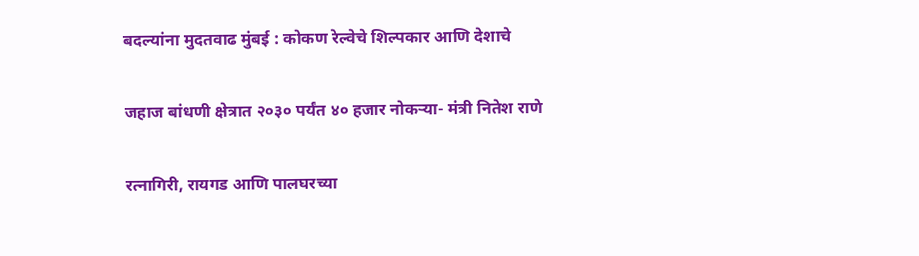बदल्यांना मुदतवाढ मुंबई : कोकण रेल्वेचे शिल्पकार आणि देशाचे

जहाज बांधणी क्षेत्रात २०३० पर्यंत ४० हजार नोकऱ्या- मंत्री नितेश राणे

रत्नागिरी, रायगड आणि पालघरच्या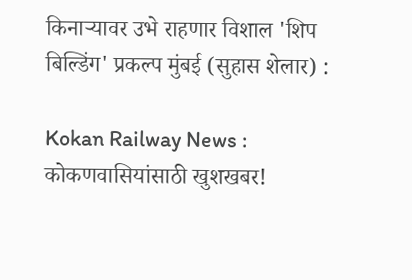किनाऱ्यावर उभे राहणार विशाल 'शिप बिल्डिंग' प्रकल्प मुंबई (सुहास शेलार) :

Kokan Railway News : कोकणवासियांसाठी खुशखबर!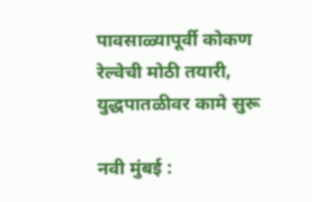पावसाळ्यापूर्वी कोकण रेल्वेची मोठी तयारी, युद्धपातळीवर कामे सुरू

नवी मुंबई :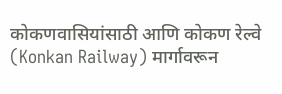कोकणवासियांसाठी आणि कोकण रेल्वे (Konkan Railway) मार्गावरून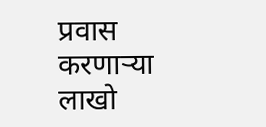प्रवास करणाऱ्या लाखो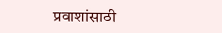प्रवाशांसाठी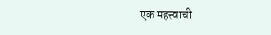एक महत्त्वाची